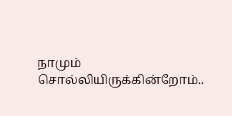நாமும் சொல்லியிருக்கின்றோம்..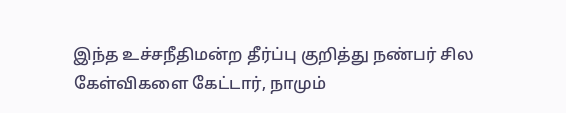இந்த உச்சநீதிமன்ற தீர்ப்பு குறித்து நண்பர் சில கேள்விகளை கேட்டார், நாமும்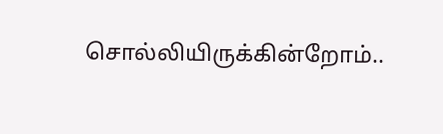சொல்லியிருக்கின்றோம்..